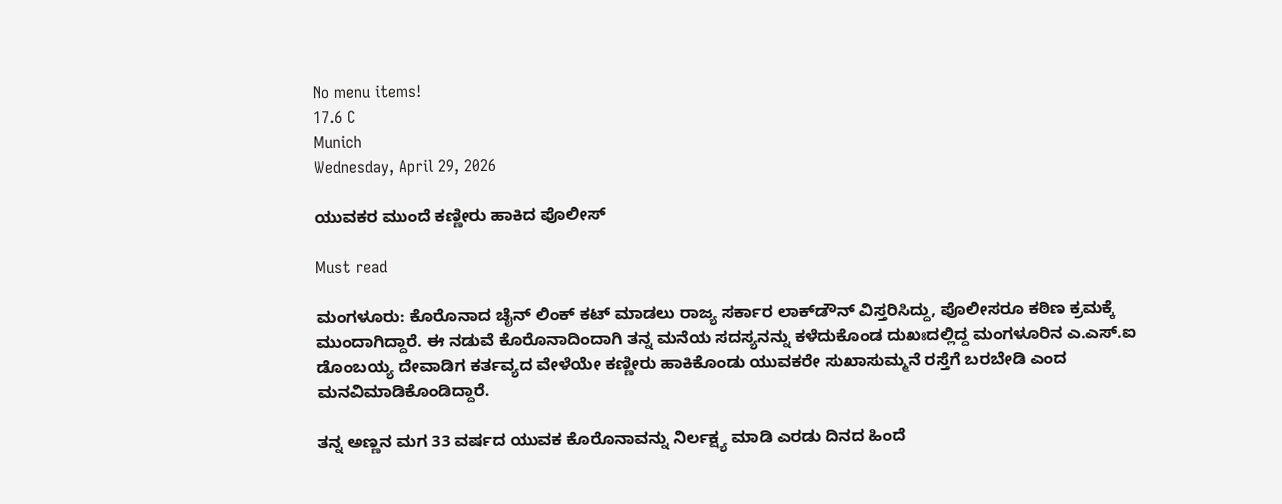No menu items!
17.6 C
Munich
Wednesday, April 29, 2026

ಯುವಕರ ಮುಂದೆ ಕಣ್ಣೀರು ಹಾಕಿದ ಪೊಲೀಸ್

Must read

ಮಂಗಳೂರು: ಕೊರೊನಾದ ಚೈನ್ ಲಿಂಕ್ ಕಟ್ ಮಾಡಲು ರಾಜ್ಯ ಸರ್ಕಾರ ಲಾಕ್‍ಡೌನ್ ವಿಸ್ತರಿಸಿದ್ದು, ಪೊಲೀಸರೂ ಕಠಿಣ ಕ್ರಮಕ್ಕೆ ಮುಂದಾಗಿದ್ದಾರೆ. ಈ ನಡುವೆ ಕೊರೊನಾದಿಂದಾಗಿ ತನ್ನ ಮನೆಯ ಸದಸ್ಯನನ್ನು ಕಳೆದುಕೊಂಡ ದುಖಃದಲ್ಲಿದ್ದ ಮಂಗಳೂರಿನ ಎ.ಎಸ್.ಐ ಡೊಂಬಯ್ಯ ದೇವಾಡಿಗ ಕರ್ತವ್ಯದ ವೇಳೆಯೇ ಕಣ್ಣೀರು ಹಾಕಿಕೊಂಡು ಯುವಕರೇ ಸುಖಾಸುಮ್ಮನೆ ರಸ್ತೆಗೆ ಬರಬೇಡಿ ಎಂದ ಮನವಿಮಾಡಿಕೊಂಡಿದ್ದಾರೆ.

ತನ್ನ ಅಣ್ಣನ ಮಗ 33 ವರ್ಷದ ಯುವಕ ಕೊರೊನಾವನ್ನು ನಿರ್ಲಕ್ಷ್ಯ ಮಾಡಿ ಎರಡು ದಿನದ ಹಿಂದೆ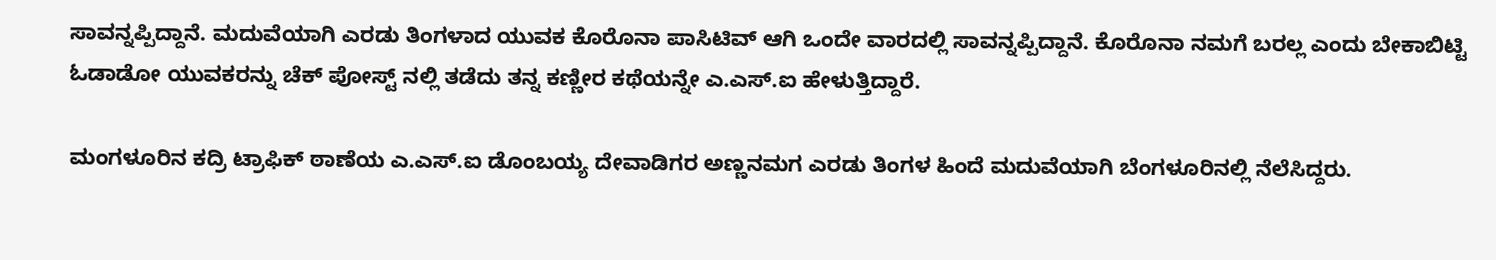ಸಾವನ್ನಪ್ಪಿದ್ದಾನೆ. ಮದುವೆಯಾಗಿ ಎರಡು ತಿಂಗಳಾದ ಯುವಕ ಕೊರೊನಾ ಪಾಸಿಟಿವ್ ಆಗಿ ಒಂದೇ ವಾರದಲ್ಲಿ ಸಾವನ್ನಪ್ಪಿದ್ದಾನೆ. ಕೊರೊನಾ ನಮಗೆ ಬರಲ್ಲ ಎಂದು ಬೇಕಾಬಿಟ್ಟಿ ಓಡಾಡೋ ಯುವಕರನ್ನು ಚೆಕ್ ಪೋಸ್ಟ್ ನಲ್ಲಿ ತಡೆದು ತನ್ನ ಕಣ್ಣೀರ ಕಥೆಯನ್ನೇ ಎ.ಎಸ್.ಐ ಹೇಳುತ್ತಿದ್ದಾರೆ.

ಮಂಗಳೂರಿನ ಕದ್ರಿ ಟ್ರಾಫಿಕ್ ಠಾಣೆಯ ಎ.ಎಸ್.ಐ ಡೊಂಬಯ್ಯ ದೇವಾಡಿಗರ ಅಣ್ಣನಮಗ ಎರಡು ತಿಂಗಳ ಹಿಂದೆ ಮದುವೆಯಾಗಿ ಬೆಂಗಳೂರಿನಲ್ಲಿ ನೆಲೆಸಿದ್ದರು.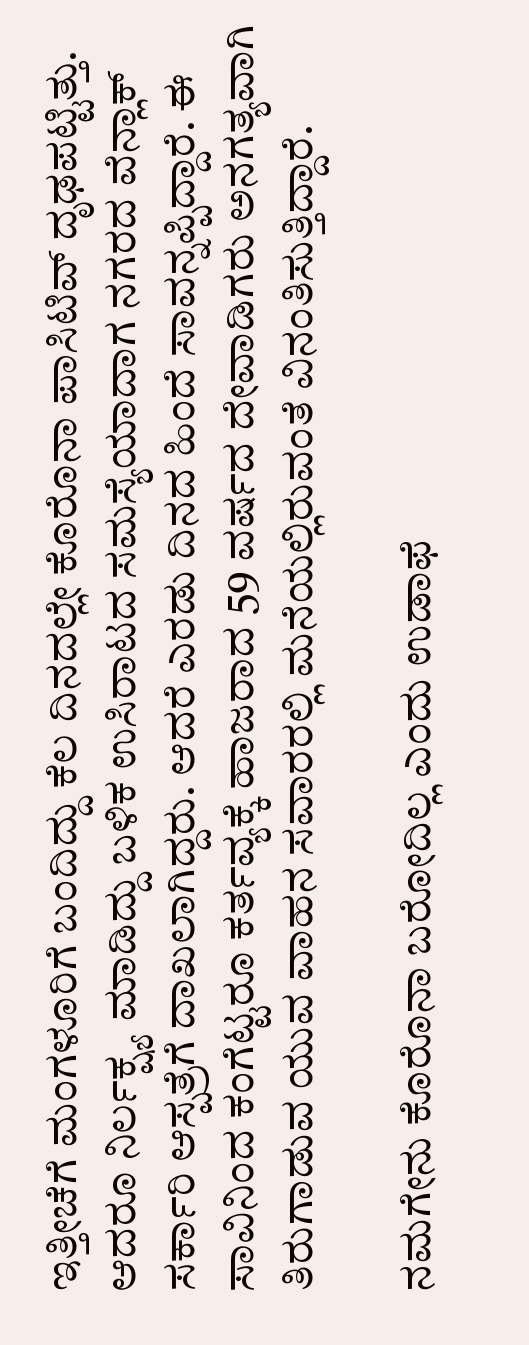ಇತ್ತೀಚೆಗೆ ಮಂಗಳೂರಿಗೆ ಬಂದಿದ್ದು ಕೆಲ ದಿನದಲ್ಲೇ ಕೊರೊನಾ ಪಾಸಿಟಿವ್ ದೃಢಪಟ್ಟಿತ್ತು. ಆದರೂ ನಿರ್ಲಕ್ಷ್ಯ ಮಾಡಿದ್ದು ಬಳಿಕ ಉಸಿರಾಟದ ಸಮಸ್ಯೆಯಾದಾಗ ನಗರದ ವೆನ್ಲಾಕ್ ಸರ್ಕಾರಿ ಆಸ್ಪತ್ರೆಗೆ ದಾಖಲಾಗಿದ್ದರು. ಆದರೆ ಎರಡು ದಿನದ ಹಿಂದೆ ಸಾವನ್ನಪ್ಪಿದ್ದಾರೆ. ಈ ಸಾವಿನಿಂದ ಕಂಗೆಟ್ಟರೂ ಕರ್ತವ್ಯಕ್ಕೆ ಹಾಜರಾದ 59 ವರ್ಷದ ದೇವಾಡಿಗರು ಅನಗತ್ಯವಾಗಿ ತಿರುಗಾಡುವ ಯುವ ವಾಹನ ಸವಾರರಲ್ಲಿ ಮನೆಯಲ್ಲಿರುವಂತೆ ವಿನಂತಿಸುತ್ತಿದ್ದಾರೆ.

ನಮಗೇನು ಕೊರೊನಾ ಬರೋದಿಲ್ಲ ಎಂದು ಉಡಾಫೆ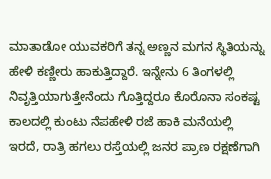ಮಾತಾಡೋ ಯುವಕರಿಗೆ ತನ್ನ ಅಣ್ಣನ ಮಗನ ಸ್ಥಿತಿಯನ್ನು ಹೇಳಿ ಕಣ್ಣೀರು ಹಾಕುತ್ತಿದ್ದಾರೆ. ಇನ್ನೇನು 6 ತಿಂಗಳಲ್ಲಿ ನಿವೃತ್ತಿಯಾಗುತ್ತೇನೆಂದು ಗೊತ್ತಿದ್ದರೂ ಕೊರೊನಾ ಸಂಕಷ್ಟ ಕಾಲದಲ್ಲಿ ಕುಂಟು ನೆಪಹೇಳಿ ರಜೆ ಹಾಕಿ ಮನೆಯಲ್ಲಿ ಇರದೆ, ರಾತ್ರಿ ಹಗಲು ರಸ್ತೆಯಲ್ಲಿ ಜನರ ಪ್ರಾಣ ರಕ್ಷಣೆಗಾಗಿ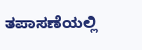ತಪಾಸಣೆಯಲ್ಲಿ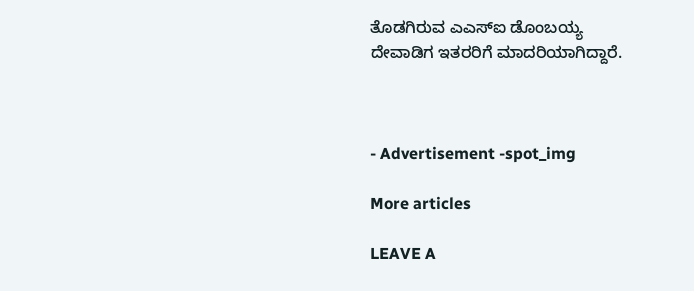ತೊಡಗಿರುವ ಎಎಸ್‍ಐ ಡೊಂಬಯ್ಯ ದೇವಾಡಿಗ ಇತರರಿಗೆ ಮಾದರಿಯಾಗಿದ್ದಾರೆ.



- Advertisement -spot_img

More articles

LEAVE A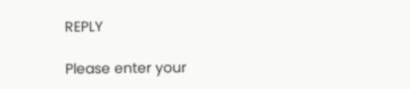REPLY

Please enter your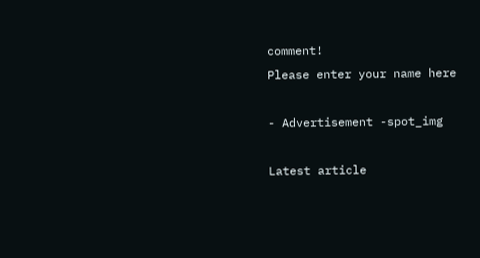comment!
Please enter your name here

- Advertisement -spot_img

Latest article